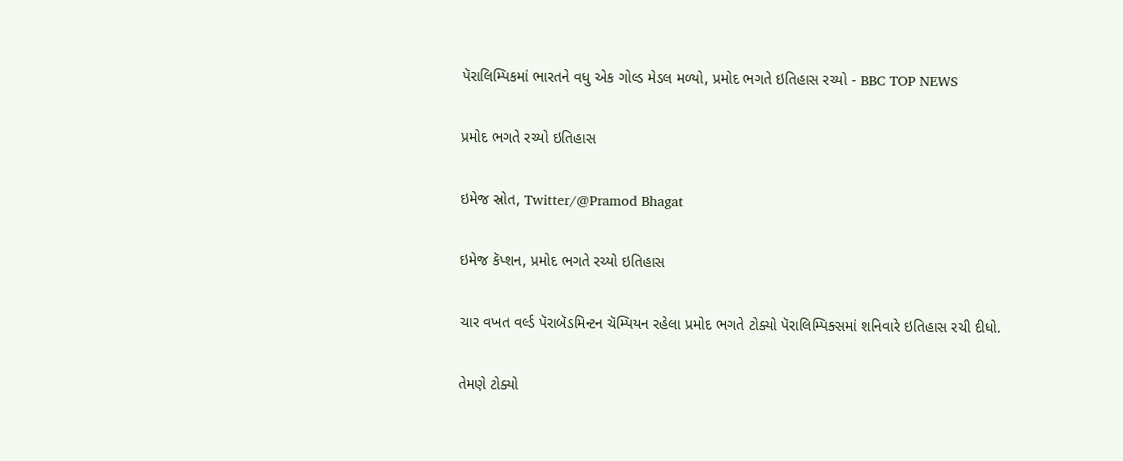પૅરાલિમ્પિકમાં ભારતને વધુ એક ગોલ્ડ મેડલ મળ્યો, પ્રમોદ ભગતે ઇતિહાસ રચ્યો - BBC TOP NEWS

પ્રમોદ ભગતે રચ્યો ઇતિહાસ

ઇમેજ સ્રોત, Twitter/@Pramod Bhagat

ઇમેજ કૅપ્શન, પ્રમોદ ભગતે રચ્યો ઇતિહાસ

ચાર વખત વર્લ્ડ પૅરાબૅડમિન્ટન ચૅમ્પિયન રહેલા પ્રમોદ ભગતે ટોક્યો પૅરાલિમ્પિક્સમાં શનિવારે ઇતિહાસ રચી દીધો.

તેમણે ટોક્યો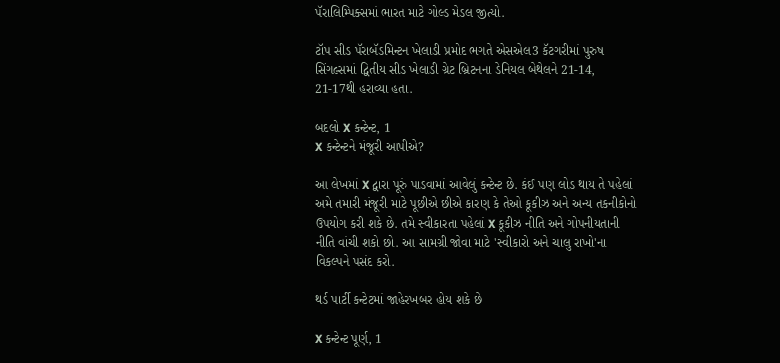પૅરાલિમ્પિક્સમાં ભારત માટે ગોલ્ડ મેડલ જીત્યો.

ટૉપ સીડ પૅરાબૅડમિન્ટન ખેલાડી પ્રમોદ ભગતે એસએલ3 કૅટગરીમાં પુરુષ સિંગલ્સમાં દ્વિતીય સીડ ખેલાડી ગ્રેટ બ્રિટનના ડેનિયલ બેથેલને 21-14, 21-17થી હરાવ્યા હતા.

બદલો X કન્ટેન્ટ, 1
X કન્ટેન્ટને મંજૂરી આપીએ?

આ લેખમાં X દ્વારા પૂરું પાડવામાં આવેલું કન્ટેન્ટ છે. કંઈ પણ લોડ થાય તે પહેલાં અમે તમારી મંજૂરી માટે પૂછીએ છીએ કારણ કે તેઓ કૂકીઝ અને અન્ય તકનીકોનો ઉપયોગ કરી શકે છે. તમે સ્વીકારતા પહેલાં X કૂકીઝ નીતિ અને ગોપનીયતાની નીતિ વાંચી શકો છો. આ સામગ્રી જોવા માટે 'સ્વીકારો અને ચાલુ રાખો'ના વિકલ્પને પસંદ કરો.

થર્ડ પાર્ટી કન્ટેટમાં જાહેરખબર હોય શકે છે

X કન્ટેન્ટ પૂર્ણ, 1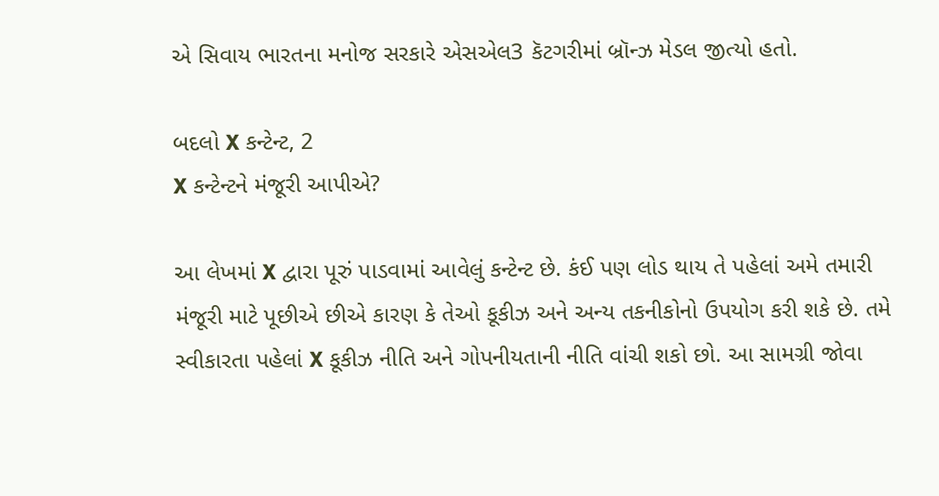એ સિવાય ભારતના મનોજ સરકારે એસએલ3 કૅટગરીમાં બ્રૉન્ઝ મેડલ જીત્યો હતો.

બદલો X કન્ટેન્ટ, 2
X કન્ટેન્ટને મંજૂરી આપીએ?

આ લેખમાં X દ્વારા પૂરું પાડવામાં આવેલું કન્ટેન્ટ છે. કંઈ પણ લોડ થાય તે પહેલાં અમે તમારી મંજૂરી માટે પૂછીએ છીએ કારણ કે તેઓ કૂકીઝ અને અન્ય તકનીકોનો ઉપયોગ કરી શકે છે. તમે સ્વીકારતા પહેલાં X કૂકીઝ નીતિ અને ગોપનીયતાની નીતિ વાંચી શકો છો. આ સામગ્રી જોવા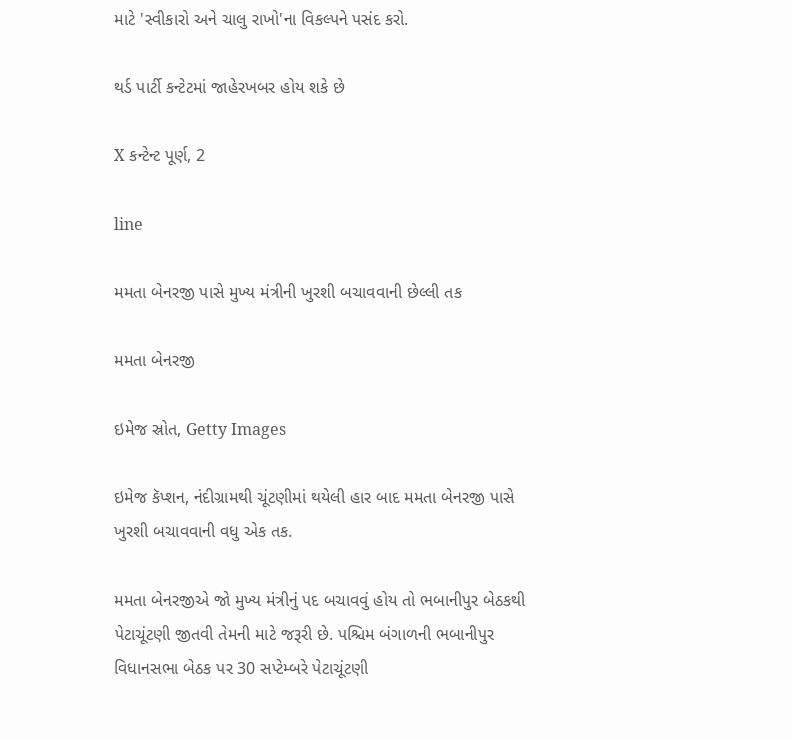માટે 'સ્વીકારો અને ચાલુ રાખો'ના વિકલ્પને પસંદ કરો.

થર્ડ પાર્ટી કન્ટેટમાં જાહેરખબર હોય શકે છે

X કન્ટેન્ટ પૂર્ણ, 2

line

મમતા બેનરજી પાસે મુખ્ય મંત્રીની ખુરશી બચાવવાની છેલ્લી તક

મમતા બેનરજી

ઇમેજ સ્રોત, Getty Images

ઇમેજ કૅપ્શન, નંદીગ્રામથી ચૂંટણીમાં થયેલી હાર બાદ મમતા બેનરજી પાસે ખુરશી બચાવવાની વધુ એક તક.

મમતા બેનરજીએ જો મુખ્ય મંત્રીનું પદ બચાવવું હોય તો ભબાનીપુર બેઠકથી પેટાચૂંટણી જીતવી તેમની માટે જરૂરી છે. પશ્ચિમ બંગાળની ભબાનીપુર વિધાનસભા બેઠક પર 30 સપ્ટેમ્બરે પેટાચૂંટણી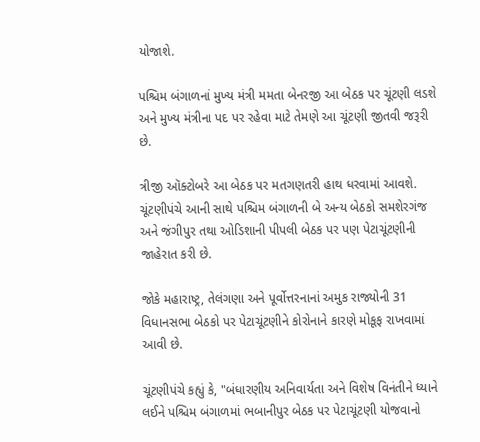યોજાશે.

પશ્ચિમ બંગાળનાં મુખ્ય મંત્રી મમતા બેનરજી આ બેઠક પર ચૂંટણી લડશે અને મુખ્ય મંત્રીના પદ પર રહેવા માટે તેમણે આ ચૂંટણી જીતવી જરૂરી છે.

ત્રીજી ઑક્ટોબરે આ બેઠક પર મતગણતરી હાથ ધરવામાં આવશે. ચૂંટણીપંચે આની સાથે પશ્ચિમ બંગાળની બે અન્ય બેઠકો સમશેરગંજ અને જંગીપુર તથા ઓડિશાની પીપલી બેઠક પર પણ પેટાચૂંટણીની જાહેરાત કરી છે.

જોકે મહારાષ્ટ્ર, તેલંગણા અને પૂર્વોત્તરનાનાં અમુક રાજ્યોની 31 વિધાનસભા બેઠકો પર પેટાચૂંટણીને કોરોનાને કારણે મોકૂફ રાખવામાં આવી છે.

ચૂંટણીપંચે કહ્યું કે, "બંધારણીય અનિવાર્યતા અને વિશેષ વિનંતીને ધ્યાને લઈને પશ્ચિમ બંગાળમાં ભબાનીપુર બેઠક પર પેટાચૂંટણી યોજવાનો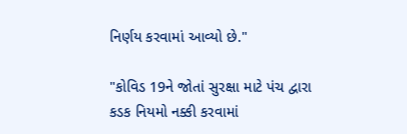નિર્ણય કરવામાં આવ્યો છે."

"કોવિડ 19ને જોતાં સુરક્ષા માટે પંચ દ્વારા કડક નિયમો નક્કી કરવામાં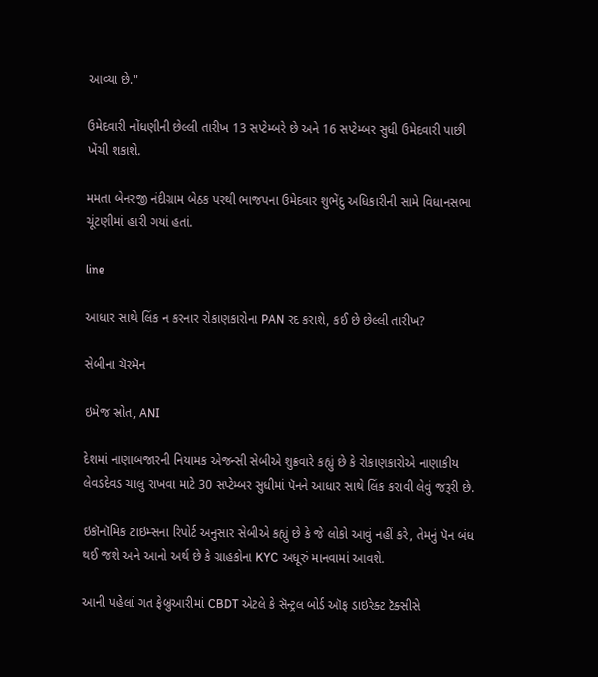આવ્યા છે."

ઉમેદવારી નોંધણીની છેલ્લી તારીખ 13 સપ્ટેમ્બરે છે અને 16 સપ્ટેમ્બર સુધી ઉમેદવારી પાછી ખેંચી શકાશે.

મમતા બેનરજી નંદીગ્રામ બેઠક પરથી ભાજપના ઉમેદવાર શુભેંદુ અધિકારીની સામે વિધાનસભા ચૂંટણીમાં હારી ગયાં હતાં.

line

આધાર સાથે લિંક ન કરનાર રોકાણકારોના PAN રદ કરાશે, કઈ છે છેલ્લી તારીખ?

સેબીના ચૅરમૅન

ઇમેજ સ્રોત, ANI

દેશમાં નાણાબજારની નિયામક એજન્સી સેબીએ શુક્રવારે કહ્યું છે કે રોકાણકારોએ નાણાકીય લેવડદેવડ ચાલુ રાખવા માટે 30 સપ્ટેમ્બર સુધીમાં પૅનને આધાર સાથે લિંક કરાવી લેવું જરૂરી છે.

ઇકૉનૉમિક ટાઇમ્સના રિપોર્ટ અનુસાર સેબીએ કહ્યું છે કે જે લોકો આવું નહીં કરે, તેમનું પૅન બંધ થઈ જશે અને આનો અર્થ છે કે ગ્રાહકોના KYC અધૂરું માનવામાં આવશે.

આની પહેલાં ગત ફેબ્રુઆરીમાં CBDT એટલે કે સૅન્ટ્રલ બોર્ડ ઑફ ડાઇરેક્ટ ટૅક્સીસે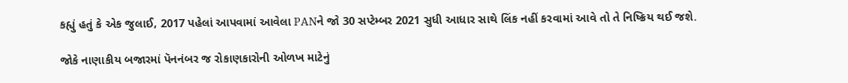કહ્યું હતું કે એક જુલાઈ, 2017 પહેલાં આપવામાં આવેલા PANને જો 30 સપ્ટેમ્બર 2021 સુધી આધાર સાથે લિંક નહીં કરવામાં આવે તો તે નિષ્ક્રિય થઈ જશે.

જોકે નાણાકીય બજારમાં પૅનનંબર જ રોકાણકારોની ઓળખ માટેનું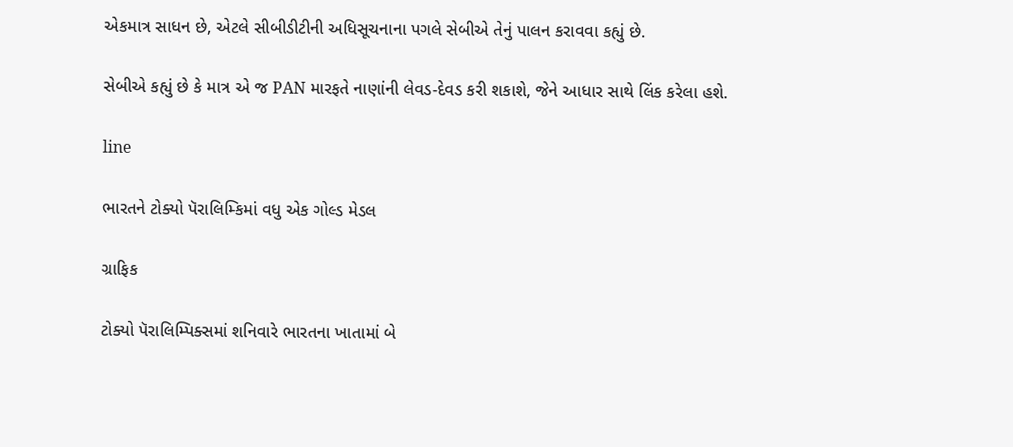એકમાત્ર સાધન છે, એટલે સીબીડીટીની અધિસૂચનાના પગલે સેબીએ તેનું પાલન કરાવવા કહ્યું છે.

સેબીએ કહ્યું છે કે માત્ર એ જ PAN મારફતે નાણાંની લેવડ-દેવડ કરી શકાશે, જેને આધાર સાથે લિંક કરેલા હશે.

line

ભારતને ટોક્યો પૅરાલિમ્કિમાં વધુ એક ગોલ્ડ મેડલ

ગ્રાફિક

ટોક્યો પૅરાલિમ્પિક્સમાં શનિવારે ભારતના ખાતામાં બે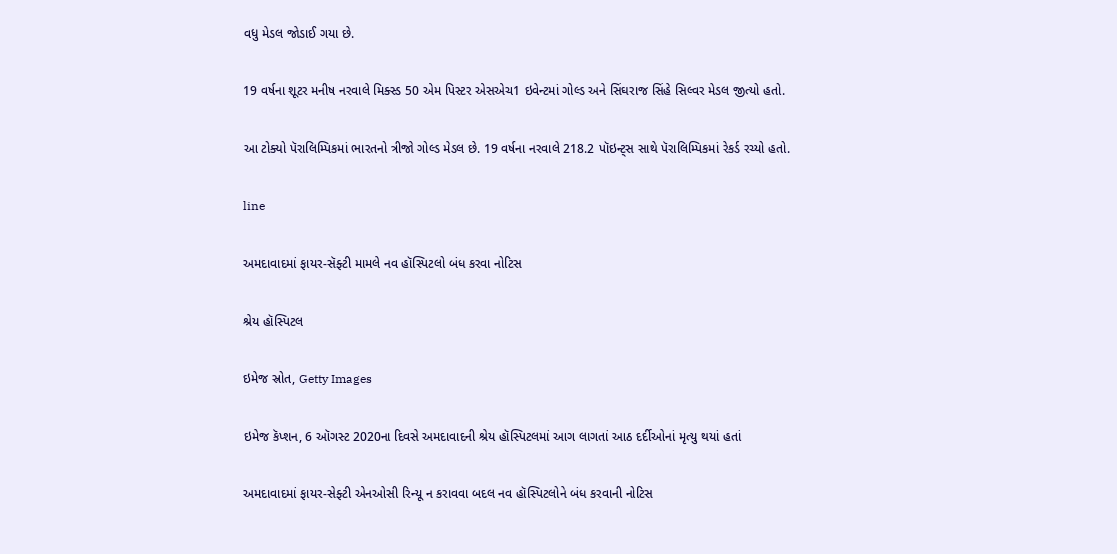વધુ મેડલ જોડાઈ ગયા છે.

19 વર્ષના શૂટર મનીષ નરવાલે મિક્સ્ડ 50 એમ પિસ્ટર એસએચ1 ઇવેન્ટમાં ગોલ્ડ અને સિંઘરાજ સિંહે સિલ્વર મેડલ જીત્યો હતો.

આ ટોક્યો પૅરાલિમ્પિકમાં ભારતનો ત્રીજો ગોલ્ડ મેડલ છે. 19 વર્ષના નરવાલે 218.2 પૉઇન્ટ્સ સાથે પૅરાલિમ્પિકમાં રેકર્ડ રચ્યો હતો.

line

અમદાવાદમાં ફાયર-સૅફ્ટી મામલે નવ હૉસ્પિટલો બંધ કરવા નોટિસ

શ્રેય હૉસ્પિટલ

ઇમેજ સ્રોત, Getty Images

ઇમેજ કૅપ્શન, 6 ઑગસ્ટ 2020ના દિવસે અમદાવાદની શ્રેય હૉસ્પિટલમાં આગ લાગતાં આઠ દર્દીઓનાં મૃત્યુ થયાં હતાં

અમદાવાદમાં ફાયર-સેફ્ટી એનઓસી રિન્યૂ ન કરાવવા બદલ નવ હૉસ્પિટલોને બંધ કરવાની નોટિસ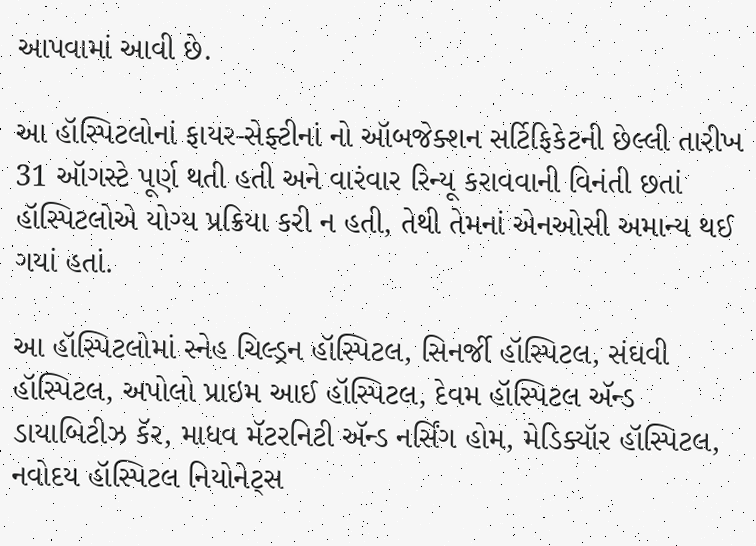આપવામાં આવી છે.

આ હૉસ્પિટલોનાં ફાયર-સેફ્ટીનાં નો ઑબજેક્શન સર્ટિફિકેટની છેલ્લી તારીખ 31 ઑગસ્ટે પૂર્ણ થતી હતી અને વારંવાર રિન્યૂ કરાવવાની વિનંતી છતાં હૉસ્પિટલોએ યોગ્ય પ્રક્રિયા કરી ન હતી, તેથી તેમનાં એનઓસી અમાન્ય થઈ ગયાં હતાં.

આ હૉસ્પિટલોમાં સ્નેહ ચિલ્ડ્રન હૉસ્પિટલ, સિનર્જી હૉસ્પિટલ, સંઘવી હૉસ્પિટલ, અપોલો પ્રાઇમ આઈ હૉસ્પિટલ, દેવમ હૉસ્પિટલ ઍન્ડ ડાયાબિટીઝ કૅર, માધવ મૅટરનિટી ઍન્ડ નર્સિંગ હોમ, મેડિક્યૉર હૉસ્પિટલ, નવોદય હૉસ્પિટલ નિયોનેટ્સ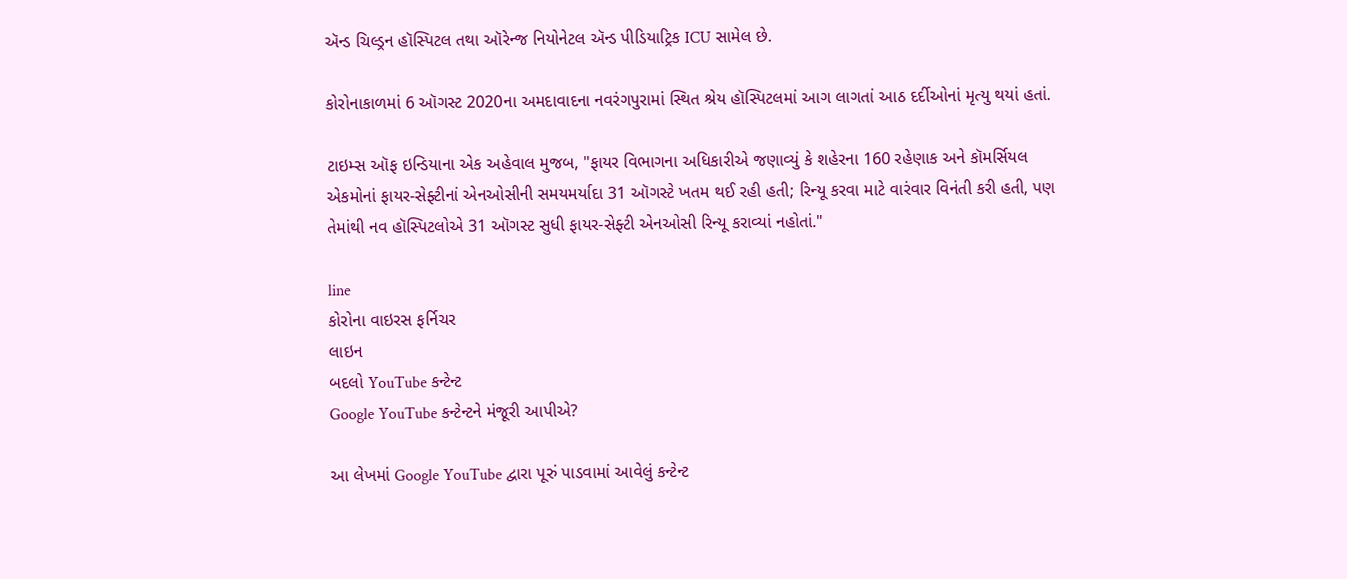ઍન્ડ ચિલ્ડ્રન હૉસ્પિટલ તથા ઑરેન્જ નિયોનેટલ ઍન્ડ પીડિયાટ્રિક ICU સામેલ છે.

કોરોનાકાળમાં 6 ઑગસ્ટ 2020ના અમદાવાદના નવરંગપુરામાં સ્થિત શ્રેય હૉસ્પિટલમાં આગ લાગતાં આઠ દર્દીઓનાં મૃત્યુ થયાં હતાં.

ટાઇમ્સ ઑફ ઇન્ડિયાના એક અહેવાલ મુજબ, "ફાયર વિભાગના અધિકારીએ જણાવ્યું કે શહેરના 160 રહેણાક અને કૉમર્સિયલ એકમોનાં ફાયર-સેફ્ટીનાં એનઓસીની સમયમર્યાદા 31 ઑગસ્ટે ખતમ થઈ રહી હતી; રિન્યૂ કરવા માટે વારંવાર વિનંતી કરી હતી, પણ તેમાંથી નવ હૉસ્પિટલોએ 31 ઑગસ્ટ સુધી ફાયર-સેફ્ટી એનઓસી રિન્યૂ કરાવ્યાં નહોતાં."

line
કોરોના વાઇરસ ફર્નિચર
લાઇન
બદલો YouTube કન્ટેન્ટ
Google YouTube કન્ટેન્ટને મંજૂરી આપીએ?

આ લેખમાં Google YouTube દ્વારા પૂરું પાડવામાં આવેલું કન્ટેન્ટ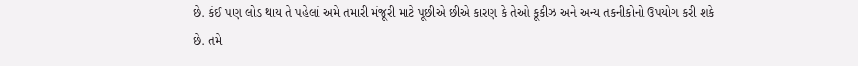છે. કંઈ પણ લોડ થાય તે પહેલાં અમે તમારી મંજૂરી માટે પૂછીએ છીએ કારણ કે તેઓ કૂકીઝ અને અન્ય તકનીકોનો ઉપયોગ કરી શકે છે. તમે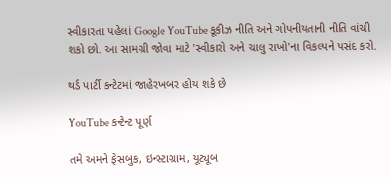સ્વીકારતા પહેલાં Google YouTube કૂકીઝ નીતિ અને ગોપનીયતાની નીતિ વાંચી શકો છો. આ સામગ્રી જોવા માટે 'સ્વીકારો અને ચાલુ રાખો'ના વિકલ્પને પસંદ કરો.

થર્ડ પાર્ટી કન્ટેટમાં જાહેરખબર હોય શકે છે

YouTube કન્ટેન્ટ પૂર્ણ

તમે અમને ફેસબુક, ઇન્સ્ટાગ્રામ, યૂટ્યૂબ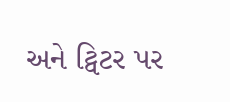અને ટ્વિટર પર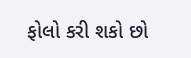ફોલો કરી શકો છો